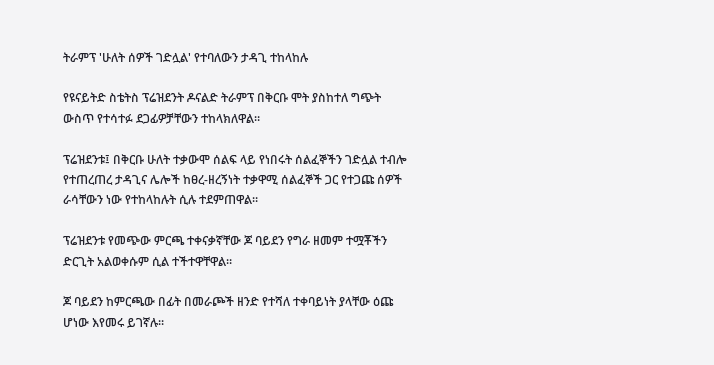ትራምፕ 'ሁለት ሰዎች ገድሏል' የተባለውን ታዳጊ ተከላከሉ

የዩናይትድ ስቴትስ ፕሬዝደንት ዶናልድ ትራምፕ በቅርቡ ሞት ያስከተለ ግጭት ውስጥ የተሳተፉ ደጋፊዎቻቸውን ተከላክለዋል።

ፕሬዝደንቱ፤ በቅርቡ ሁለት ተቃውሞ ሰልፍ ላይ የነበሩት ሰልፈኞችን ገድሏል ተብሎ የተጠረጠረ ታዳጊና ሌሎች ከፀረ-ዘረኝነት ተቃዋሚ ሰልፈኞች ጋር የተጋጩ ሰዎች ራሳቸውን ነው የተከላከሉት ሲሉ ተደምጠዋል።

ፕሬዝደንቱ የመጭው ምርጫ ተቀናቃኛቸው ጆ ባይደን የግራ ዘመም ተሟቾችን ድርጊት አልወቀሱም ሲል ተችተዋቸዋል።

ጆ ባይደን ከምርጫው በፊት በመራጮች ዘንድ የተሻለ ተቀባይነት ያላቸው ዕጩ ሆነው እየመሩ ይገኛሉ።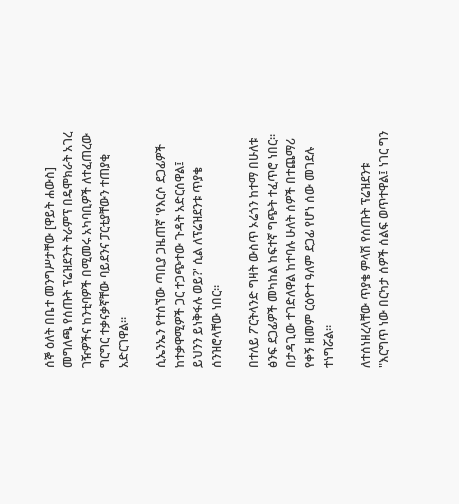ሰኞ ዕለት በቤተ መንግሥታቸው [ዋይት ሐውስ] መግለጫ የሰጡት ፕሬዝደንት ትራምፕ በዴሞክራት አገረ ገዥዎችና ከንቲባዎች በሚመሩ አካባቢዎች ለተፈጠረው ግርግር ተቃናቃኛቸው ባይደንና ፓርቲያቸውን ተጠያቂ አድርገዋል።

ሲኤንኤን የተሰኘው ጣቢያ ጋዜጠኛ 'የእርሶ ደጋፊዎች ከተቃዋሚዎች ጋር ተጋጭተው ጉዳት አድርሰዋል፤ ይህንን ይነቅፋሉ ወይ?' ሲል ለፕሬዝደንቱ ጥያቄ ሰንዝሮላቸው ነበር።

በተለይ ፖርትላንድ ግዛት ውስጥ ኦሬጎን ከተማ በሁለቱ ፅንፍ ደጋፊዎች መካከል ከፍተኛ ግጭት ተፈጥሮ ነበር። በታዳጊው ተገድለዋል ከተባሉ ሁለት ሰዎች በተጨማሪ የቀኝ ዘመም ርዕዮተ ዓለም ደጋፊ የሆነ ሰው መገደሉ ተነግሯል።

ለተሰነዘረላቸው ጥያቄ ምላሽ የሰጡት ፕሬዝደንቱ "እርግጥ ነው በርካታ ሰዎች ሰልፍ ወጥተዋል፤ ነገር ግን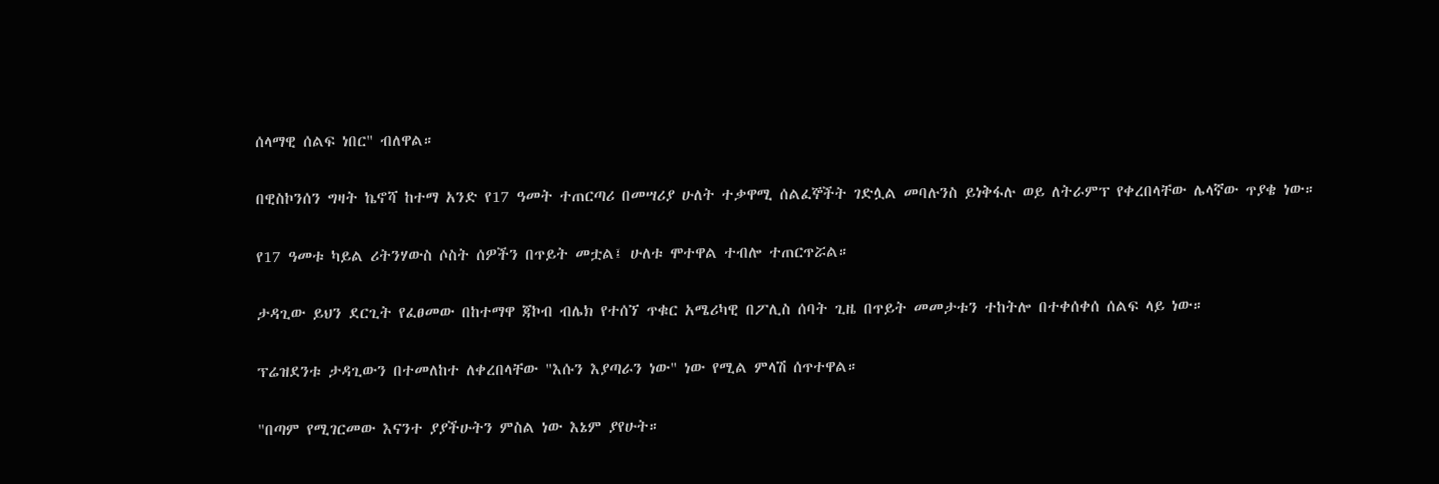ሰላማዊ ሰልፍ ነበር" ብለዋል።

በዊስኮንሰን ግዛት ኬኖሻ ከተማ አንድ የ17 ዓመት ተጠርጣሪ በመሣሪያ ሁለት ተቃዋሚ ሰልፈኞችት ገድሏል መባሉንስ ይነቅፋሉ ወይ ለትራምፕ የቀረበላቸው ሌላኛው ጥያቄ ነው።

የ17 ዓመቱ ካይል ሪትንሃውስ ሶስት ሰዎችን በጥይት መቷል፤ ሁለቱ ሞተዋል ተብሎ ተጠርጥሯል።

ታዳጊው ይህን ደርጊት የፈፀመው በከተማዋ ጃኮብ ብሌክ የተሰኘ ጥቁር አሜሪካዊ በፖሊስ ሰባት ጊዜ በጥይት መመታቱን ተከትሎ በተቀሰቀሰ ሰልፍ ላይ ነው።

ፕሬዝደንቱ ታዳጊውን በተመለከተ ለቀረበላቸው "እሱን እያጣራን ነው" ነው የሚል ምላሽ ሰጥተዋል።

"በጣም የሚገርመው እናንተ ያያችሁትን ምስል ነው እኔም ያየሁት።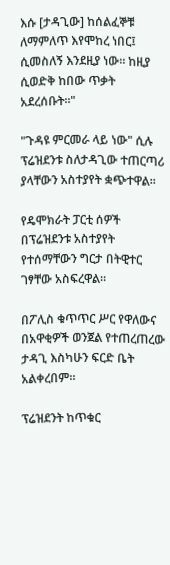እሱ [ታዳጊው] ከሰልፈኞቹ ለማምለጥ እየሞከረ ነበር፤ ሲመስለኝ እንደዚያ ነው። ከዚያ ሲወድቅ ከበው ጥቃት አደረሰቡት።"

"ጉዳዩ ምርመራ ላይ ነው" ሲሉ ፕሬዝደንቱ ስለታዳጊው ተጠርጣሪ ያላቸውን አስተያየት ቋጭተዋል።

የዴሞክራት ፓርቲ ሰዎች በፕሬዝደንቱ አስተያየት የተሰማቸውን ግርታ በትዊተር ገፃቸው አስፍረዋል።

በፖሊስ ቁጥጥር ሥር የዋለውና በአዋቂዎች ወንጀል የተጠረጠረው ታዳጊ እስካሁን ፍርድ ቤት አልቀረበም።

ፕሬዝደንት ከጥቁር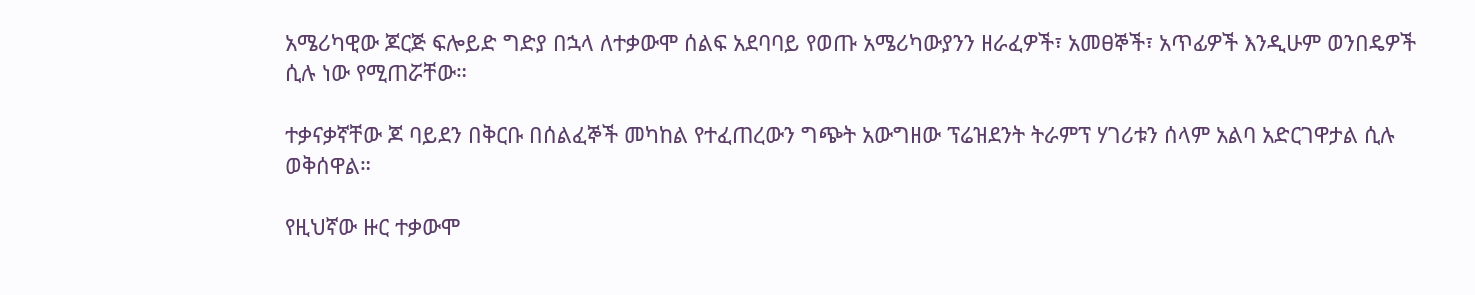አሜሪካዊው ጆርጅ ፍሎይድ ግድያ በኋላ ለተቃውሞ ሰልፍ አደባባይ የወጡ አሜሪካውያንን ዘራፈዎች፣ አመፀኞች፣ አጥፊዎች እንዲሁም ወንበዴዎች ሲሉ ነው የሚጠሯቸው።

ተቃናቃኛቸው ጆ ባይደን በቅርቡ በሰልፈኞች መካከል የተፈጠረውን ግጭት አውግዘው ፕሬዝደንት ትራምፕ ሃገሪቱን ሰላም አልባ አድርገዋታል ሲሉ ወቅሰዋል።

የዚህኛው ዙር ተቃውሞ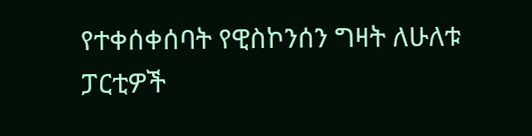የተቀሰቀሰባት የዊስኮንሰን ግዛት ለሁለቱ ፓርቲዎች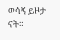ወሳኝ ይዞታ ናት።